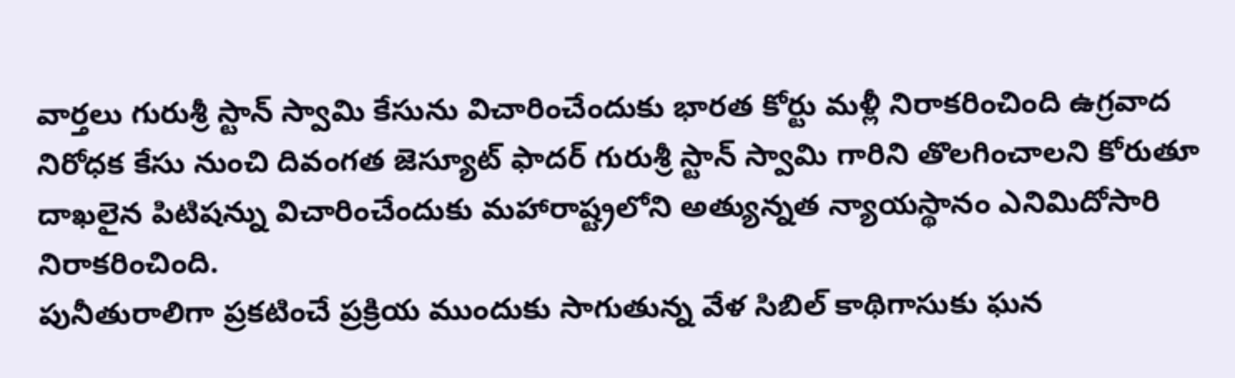వార్తలు గురుశ్రీ స్టాన్ స్వామి కేసును విచారించేందుకు భారత కోర్టు మళ్లీ నిరాకరించింది ఉగ్రవాద నిరోధక కేసు నుంచి దివంగత జెస్యూట్ ఫాదర్ గురుశ్రీ స్టాన్ స్వామి గారిని తొలగించాలని కోరుతూ దాఖలైన పిటిషన్ను విచారించేందుకు మహారాష్ట్రలోని అత్యున్నత న్యాయస్థానం ఎనిమిదోసారి నిరాకరించింది.
పునీతురాలిగా ప్రకటించే ప్రక్రియ ముందుకు సాగుతున్న వేళ సిబిల్ కాథిగాసుకు ఘన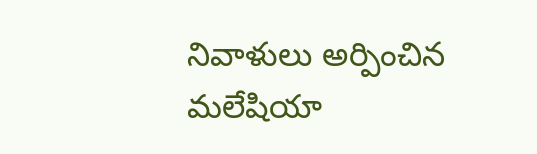నివాళులు అర్పించిన మలేషియా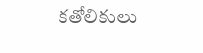కతోలికులు